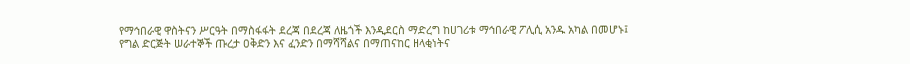የማኅበራዊ ዋስትናን ሥርዓት በማስፋፋት ደረጃ በደረጃ ለዜጎች እንዲደርስ ማድረግ ከሀገሪቱ ማኅበራዊ ፖሊሲ አንዱ አካል በመሆኑ፤
የግል ድርጅት ሠራተኞች ጡረታ ዐቅድን እና ፈንድን በማሻሻልና በማጠናከር ዘላቂነትና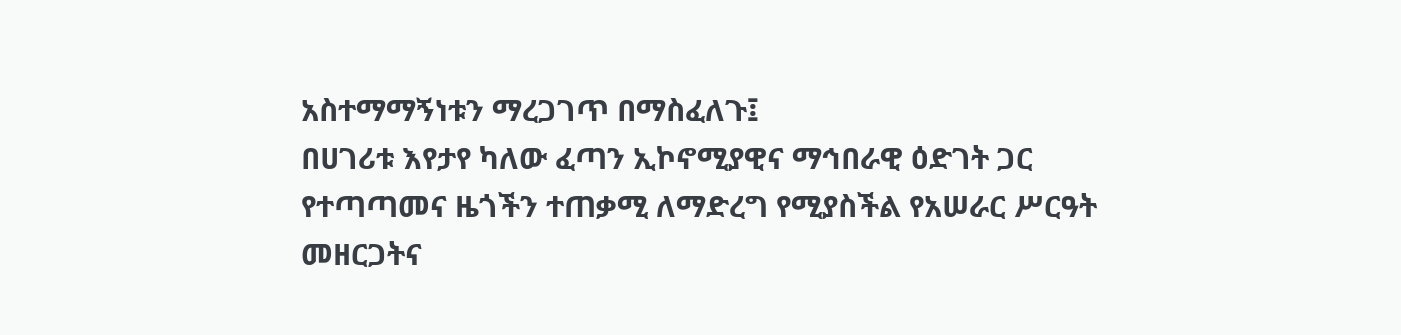አስተማማኝነቱን ማረጋገጥ በማስፈለጉ፤
በሀገሪቱ እየታየ ካለው ፈጣን ኢኮኖሚያዊና ማኅበራዊ ዕድገት ጋር የተጣጣመና ዜጎችን ተጠቃሚ ለማድረግ የሚያስችል የአሠራር ሥርዓት መዘርጋትና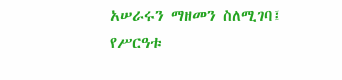አሠራሩን ማዘመን ስለሚገባ፤
የሥርዓቱ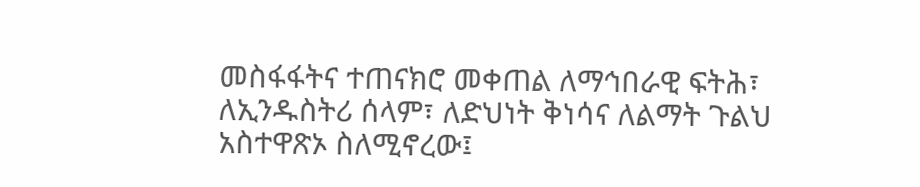መስፋፋትና ተጠናክሮ መቀጠል ለማኅበራዊ ፍትሕ፣ ለኢንዱስትሪ ሰላም፣ ለድህነት ቅነሳና ለልማት ጉልህ አስተዋጽኦ ስለሚኖረው፤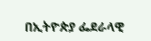በኢትዮጵያ ፌደራላዊ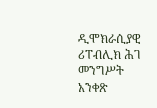ዲሞክራሲያዊ ሪፐብሊክ ሕገ መንግሥት አንቀጽ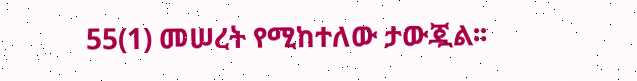55(1) መሠረት የሚከተለው ታውጇል፡፡